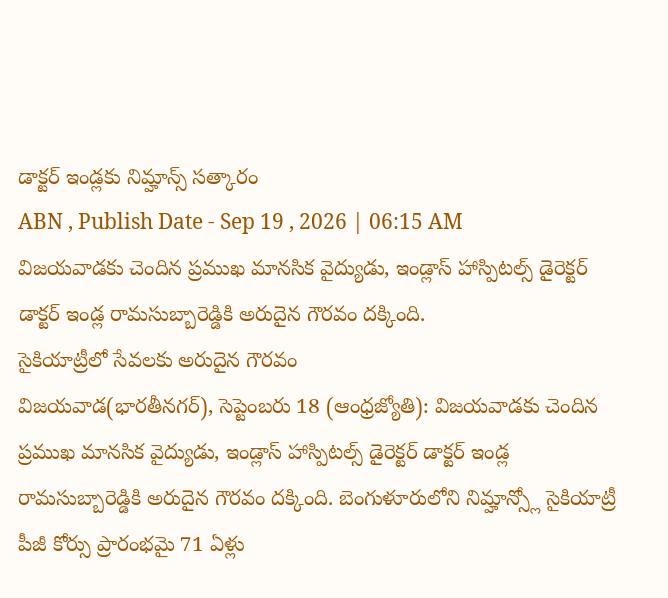డాక్టర్ ఇండ్లకు నిమ్హాన్స్ సత్కారం
ABN , Publish Date - Sep 19 , 2026 | 06:15 AM
విజయవాడకు చెందిన ప్రముఖ మానసిక వైద్యుడు, ఇండ్లాస్ హాస్పిటల్స్ డైరెక్టర్ డాక్టర్ ఇండ్ల రామసుబ్బారెడ్డికి అరుదైన గౌరవం దక్కింది.
సైకియాట్రీలో సేవలకు అరుదైన గౌరవం
విజయవాడ(భారతీనగర్), సెప్టెంబరు 18 (ఆంధ్రజ్యోతి): విజయవాడకు చెందిన ప్రముఖ మానసిక వైద్యుడు, ఇండ్లాస్ హాస్పిటల్స్ డైరెక్టర్ డాక్టర్ ఇండ్ల రామసుబ్బారెడ్డికి అరుదైన గౌరవం దక్కింది. బెంగుళూరులోని నిమ్హాన్స్లో సైకియాట్రీ పీజీ కోర్సు ప్రారంభమై 71 ఏళ్లు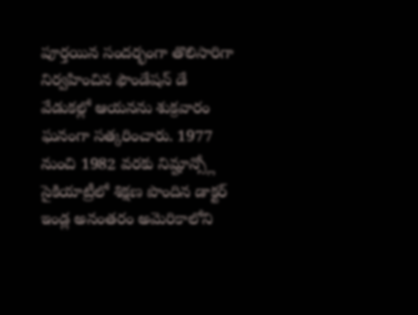పూర్తయిన సందర్భంగా తొలిసారిగా నిర్వహించిన ఫౌండేషన్ డే వేడుకల్లో ఆయనను శుక్రవారం ఘనంగా సత్కరించారు. 1977 నుంచి 1982 వరకు నిమ్హాన్స్లో సైకియాట్రీలో శిక్షణ పొందిన డాక్టర్ ఇండ్ల అనంతరం అమెరికాలోని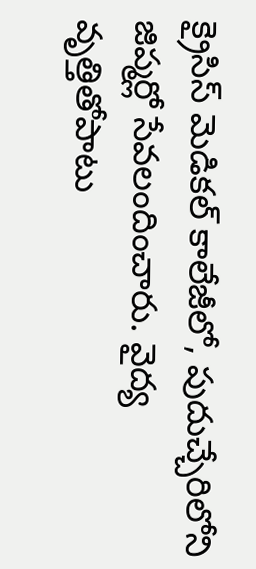క్రైసిస్ మెడికల్ కాలేజీలో, పుదుచ్చేరిలోని జిప్మర్లో సేవలందించారు. వైద్య వృత్తితోపాటు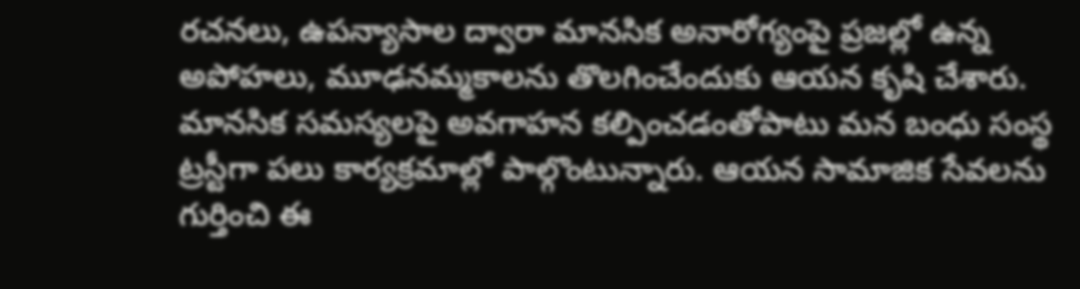రచనలు, ఉపన్యాసాల ద్వారా మానసిక అనారోగ్యంపై ప్రజల్లో ఉన్న అపోహలు, మూఢనమ్మకాలను తొలగించేందుకు ఆయన కృషి చేశారు. మానసిక సమస్యలపై అవగాహన కల్పించడంతోపాటు మన బంధు సంస్థ ట్రస్టీగా పలు కార్యక్రమాల్లో పాల్గొంటున్నారు. ఆయన సామాజిక సేవలను గుర్తించి ఈ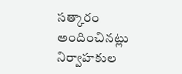సత్కారం అందించినట్లు నిర్వాహకుల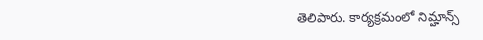తెలిపారు. కార్యక్రమంలో నిమ్హాన్స్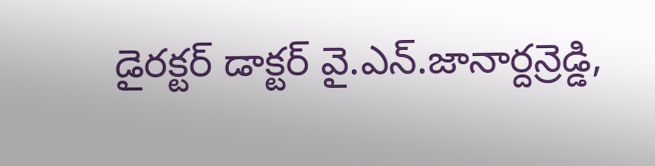డైరక్టర్ డాక్టర్ వై.ఎన్.జానార్దన్రెడ్డి,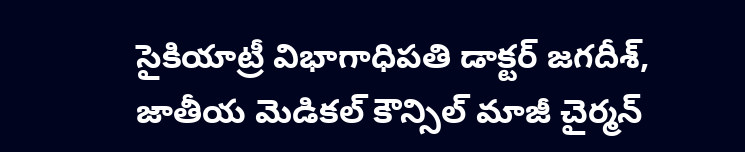సైకియాట్రీ విభాగాధిపతి డాక్టర్ జగదీశ్, జాతీయ మెడికల్ కౌన్సిల్ మాజీ చైర్మన్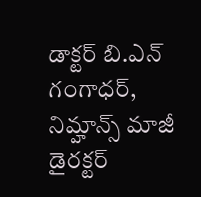డాక్టర్ బి.ఎన్ గంగాధర్, నిమ్హాన్స్ మాజీ డైరక్టర్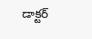డాక్టర్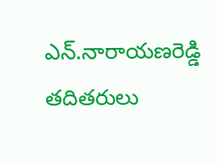ఎన్.నారాయణరెడ్డి తదితరులు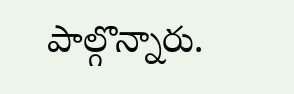పాల్గొన్నారు.